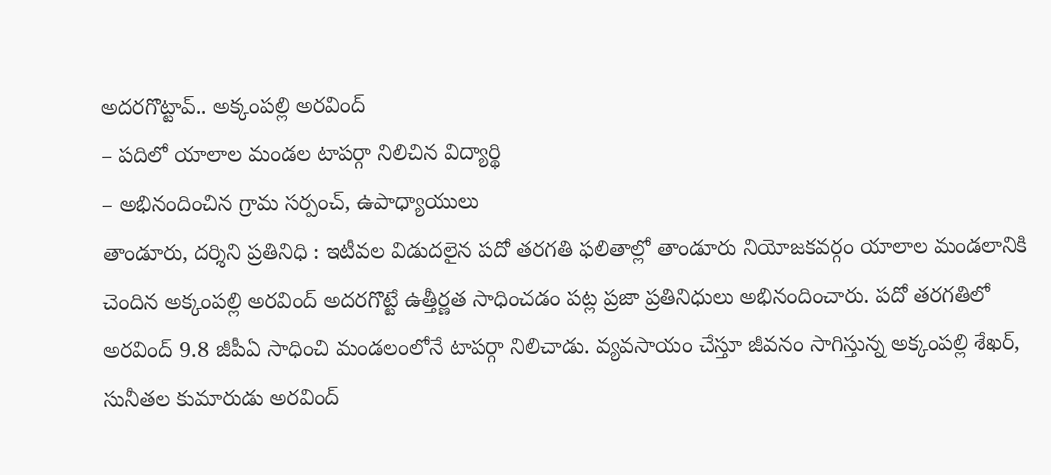అదరగొట్టావ్.. అక్కంపల్లి అరవింద్
– పదిలో యాలాల మండల టాపర్గా నిలిచిన విద్యార్థి
– అభినందించిన గ్రామ సర్పంచ్, ఉపాధ్యాయులు
తాండూరు, దర్శిని ప్రతినిధి : ఇటీవల విడుదలైన పదో తరగతి ఫలితాల్లో తాండూరు నియోజకవర్గం యాలాల మండలానికి చెందిన అక్కంపల్లి అరవింద్ అదరగొట్టే ఉత్తీర్ణత సాధించడం పట్ల ప్రజా ప్రతినిధులు అభినందించారు. పదో తరగతిలో అరవింద్ 9.8 జీపీఏ సాధించి మండలంలోనే టాపర్గా నిలిచాడు. వ్యవసాయం చేస్తూ జీవనం సాగిస్తున్న అక్కంపల్లి శేఖర్, సునీతల కుమారుడు అరవింద్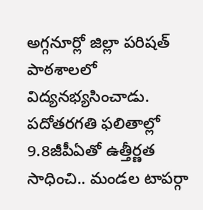అగ్గనూర్లో జిల్లా పరిషత్ పాఠశాలలో విద్యనభ్యసించాడు. పదోతరగతి ఫలితాల్లో 9.8జీపీఏతో ఉత్తీర్ణత సాధించి.. మండల టాపర్గా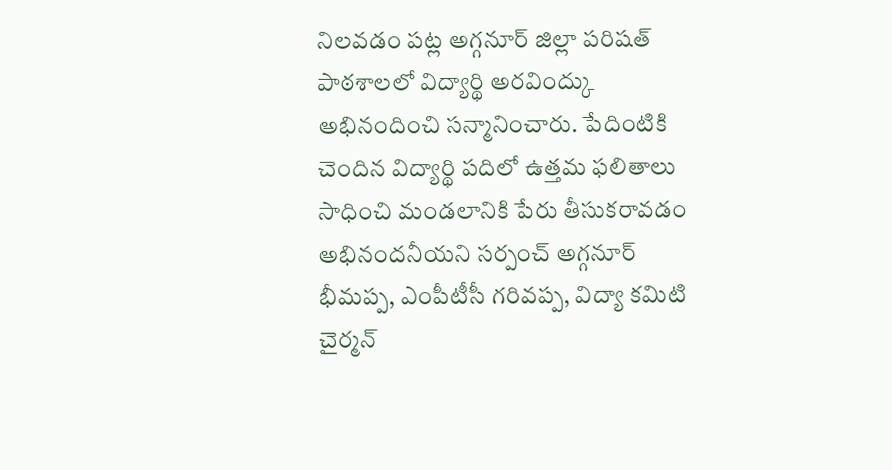నిలవడం పట్ల అగ్గనూర్ జిల్లా పరిషత్ పాఠశాలలో విద్యార్థి అరవింద్కు అభినందించి సన్మానించారు. పేదింటికి చెందిన విద్యార్థి పదిలో ఉత్తమ ఫలితాలు సాధించి మండలానికి పేరు తీసుకరావడం అభినందనీయని సర్పంచ్ అగ్గనూర్ భీమప్ప, ఎంపీటీసీ గరివప్ప, విద్యా కమిటి చైర్మన్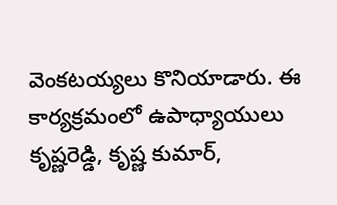వెంకటయ్యలు కొనియాడారు. ఈ కార్యక్రమంలో ఉపాధ్యాయులు కృష్ణరెడ్డి, కృష్ణ కుమార్,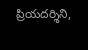ప్రియదర్శిని,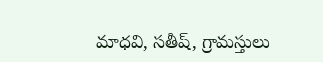మాధవి, సతీష్, గ్రామస్తులు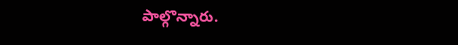పాల్గొన్నారు.